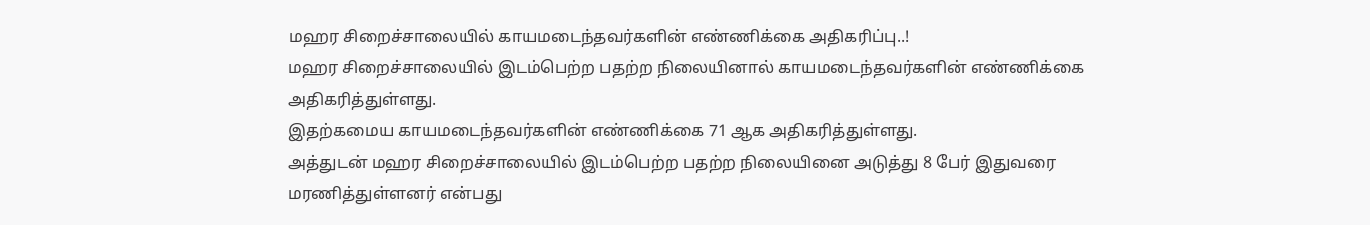மஹர சிறைச்சாலையில் காயமடைந்தவர்களின் எண்ணிக்கை அதிகரிப்பு..!
மஹர சிறைச்சாலையில் இடம்பெற்ற பதற்ற நிலையினால் காயமடைந்தவர்களின் எண்ணிக்கை அதிகரித்துள்ளது.
இதற்கமைய காயமடைந்தவர்களின் எண்ணிக்கை 71 ஆக அதிகரித்துள்ளது.
அத்துடன் மஹர சிறைச்சாலையில் இடம்பெற்ற பதற்ற நிலையினை அடுத்து 8 பேர் இதுவரை மரணித்துள்ளனர் என்பது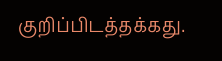குறிப்பிடத்தக்கது.